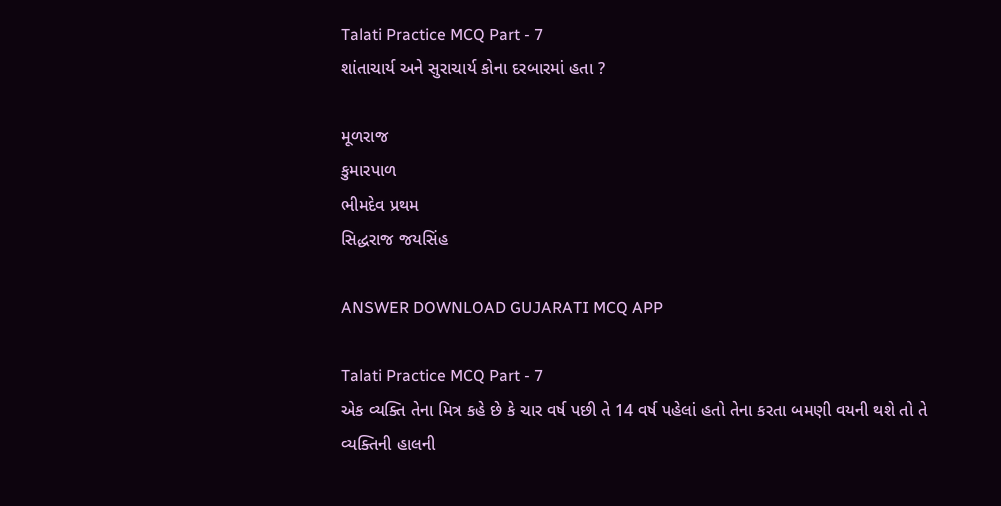Talati Practice MCQ Part - 7
શાંતાચાર્ય અને સુરાચાર્ય કોના દરબારમાં હતા ?

મૂળરાજ
કુમારપાળ
ભીમદેવ પ્રથમ
સિદ્ધરાજ જયસિંહ

ANSWER DOWNLOAD GUJARATI MCQ APP

Talati Practice MCQ Part - 7
એક વ્યક્તિ તેના મિત્ર કહે છે કે ચાર વર્ષ પછી તે 14 વર્ષ પહેલાં હતો તેના કરતા બમણી વયની થશે તો તે વ્યક્તિની હાલની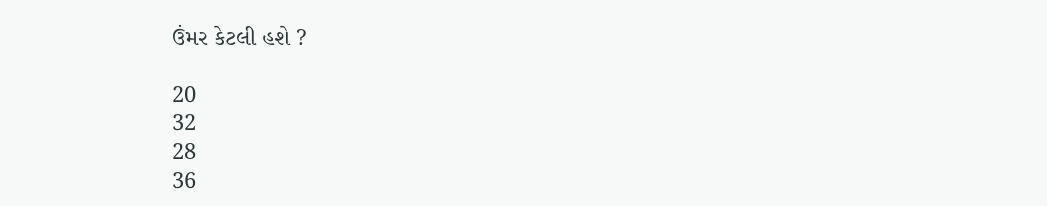ઉંમર કેટલી હશે ?

20
32
28
36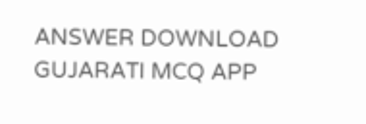ANSWER DOWNLOAD GUJARATI MCQ APP